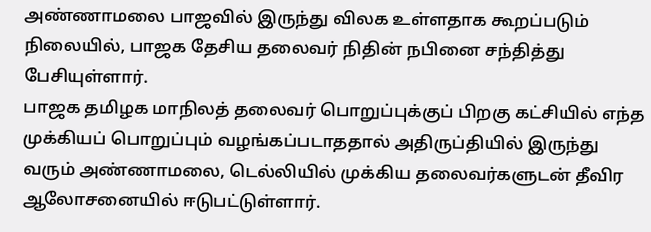அண்ணாமலை பாஜவில் இருந்து விலக உள்ளதாக கூறப்படும் நிலையில், பாஜக தேசிய தலைவர் நிதின் நபினை சந்தித்து பேசியுள்ளார்.
பாஜக தமிழக மாநிலத் தலைவர் பொறுப்புக்குப் பிறகு கட்சியில் எந்த முக்கியப் பொறுப்பும் வழங்கப்படாததால் அதிருப்தியில் இருந்து வரும் அண்ணாமலை, டெல்லியில் முக்கிய தலைவர்களுடன் தீவிர ஆலோசனையில் ஈடுபட்டுள்ளார்.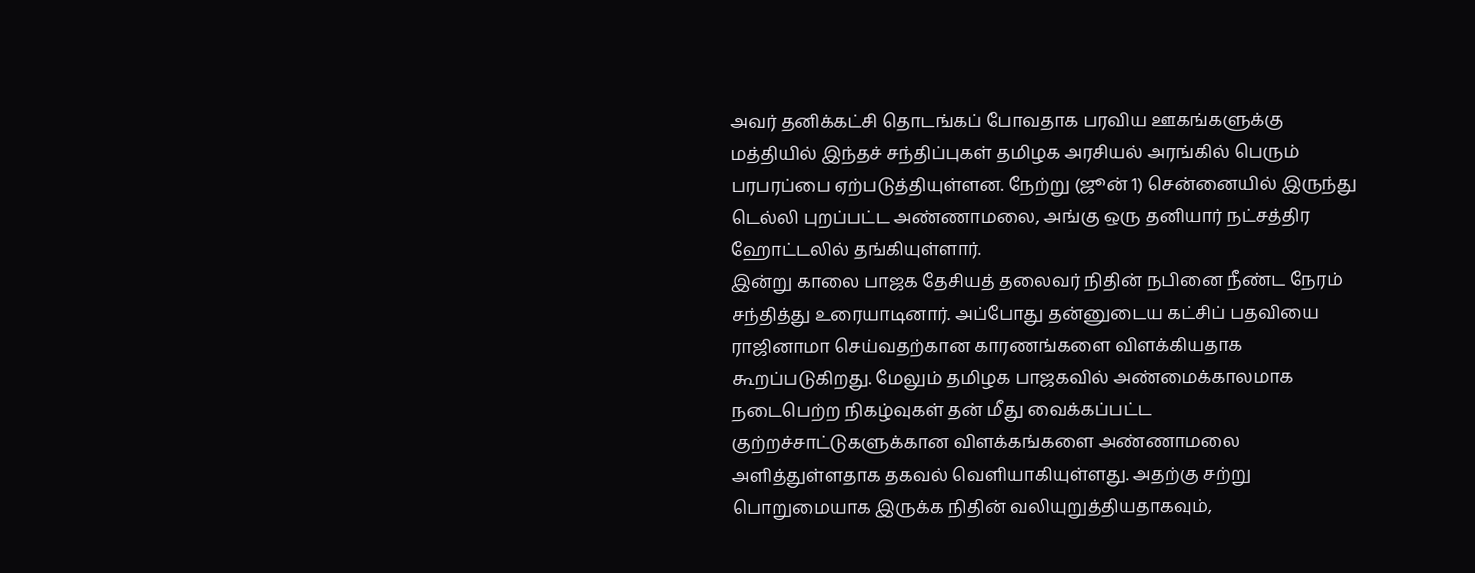அவர் தனிக்கட்சி தொடங்கப் போவதாக பரவிய ஊகங்களுக்கு மத்தியில் இந்தச் சந்திப்புகள் தமிழக அரசியல் அரங்கில் பெரும் பரபரப்பை ஏற்படுத்தியுள்ளன. நேற்று (ஜூன் 1) சென்னையில் இருந்து டெல்லி புறப்பட்ட அண்ணாமலை, அங்கு ஒரு தனியார் நட்சத்திர ஹோட்டலில் தங்கியுள்ளார்.
இன்று காலை பாஜக தேசியத் தலைவர் நிதின் நபினை நீண்ட நேரம் சந்தித்து உரையாடினார். அப்போது தன்னுடைய கட்சிப் பதவியை ராஜினாமா செய்வதற்கான காரணங்களை விளக்கியதாக கூறப்படுகிறது. மேலும் தமிழக பாஜகவில் அண்மைக்காலமாக நடைபெற்ற நிகழ்வுகள் தன் மீது வைக்கப்பட்ட குற்றச்சாட்டுகளுக்கான விளக்கங்களை அண்ணாமலை அளித்துள்ளதாக தகவல் வெளியாகியுள்ளது. அதற்கு சற்று பொறுமையாக இருக்க நிதின் வலியுறுத்தியதாகவும்,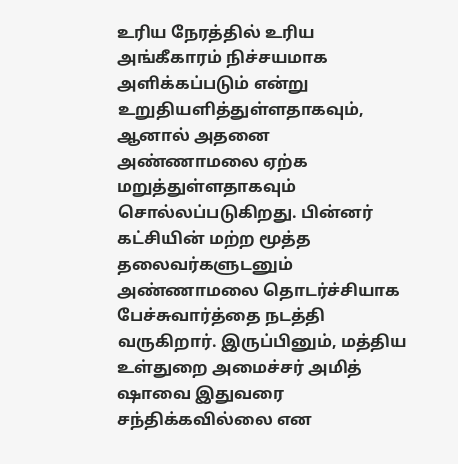உரிய நேரத்தில் உரிய அங்கீகாரம் நிச்சயமாக அளிக்கப்படும் என்று உறுதியளித்துள்ளதாகவும், ஆனால் அதனை அண்ணாமலை ஏற்க மறுத்துள்ளதாகவும் சொல்லப்படுகிறது. பின்னர் கட்சியின் மற்ற மூத்த தலைவர்களுடனும் அண்ணாமலை தொடர்ச்சியாக பேச்சுவார்த்தை நடத்தி வருகிறார். இருப்பினும், மத்திய உள்துறை அமைச்சர் அமித் ஷாவை இதுவரை சந்திக்கவில்லை என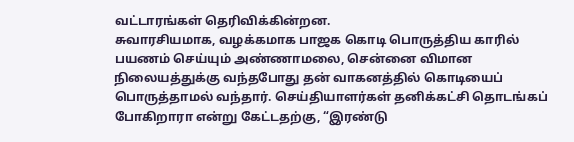வட்டாரங்கள் தெரிவிக்கின்றன.
சுவாரசியமாக, வழக்கமாக பாஜக கொடி பொருத்திய காரில் பயணம் செய்யும் அண்ணாமலை, சென்னை விமான நிலையத்துக்கு வந்தபோது தன் வாகனத்தில் கொடியைப் பொருத்தாமல் வந்தார். செய்தியாளர்கள் தனிக்கட்சி தொடங்கப் போகிறாரா என்று கேட்டதற்கு, “இரண்டு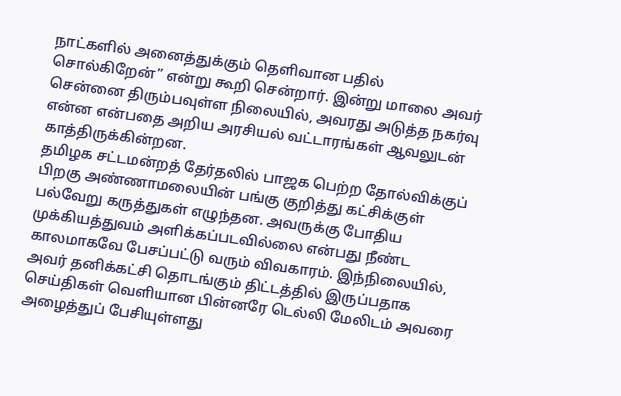நாட்களில் அனைத்துக்கும் தெளிவான பதில் சொல்கிறேன்” என்று கூறி சென்றார். இன்று மாலை அவர் சென்னை திரும்பவுள்ள நிலையில், அவரது அடுத்த நகர்வு என்ன என்பதை அறிய அரசியல் வட்டாரங்கள் ஆவலுடன் காத்திருக்கின்றன.
தமிழக சட்டமன்றத் தேர்தலில் பாஜக பெற்ற தோல்விக்குப் பிறகு அண்ணாமலையின் பங்கு குறித்து கட்சிக்குள் பல்வேறு கருத்துகள் எழுந்தன. அவருக்கு போதிய முக்கியத்துவம் அளிக்கப்படவில்லை என்பது நீண்ட காலமாகவே பேசப்பட்டு வரும் விவகாரம். இந்நிலையில், அவர் தனிக்கட்சி தொடங்கும் திட்டத்தில் இருப்பதாக செய்திகள் வெளியான பின்னரே டெல்லி மேலிடம் அவரை அழைத்துப் பேசியுள்ளது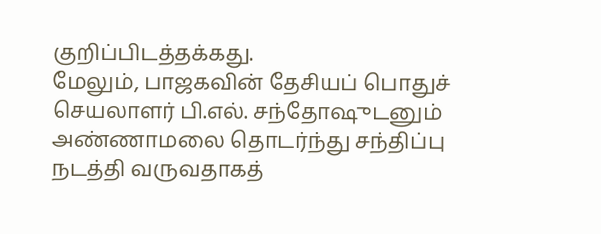குறிப்பிடத்தக்கது.
மேலும், பாஜகவின் தேசியப் பொதுச் செயலாளர் பி.எல். சந்தோஷுடனும் அண்ணாமலை தொடர்ந்து சந்திப்பு நடத்தி வருவதாகத்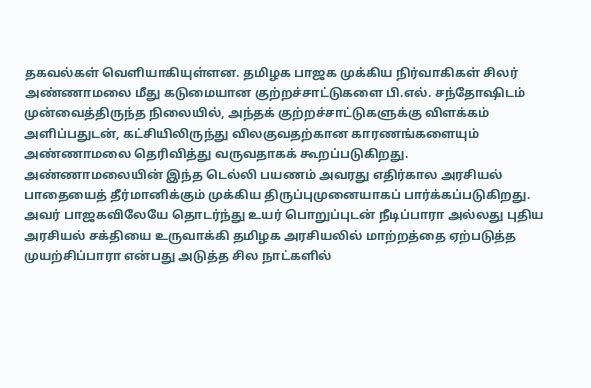தகவல்கள் வெளியாகியுள்ளன. தமிழக பாஜக முக்கிய நிர்வாகிகள் சிலர் அண்ணாமலை மீது கடுமையான குற்றச்சாட்டுகளை பி.எல். சந்தோஷிடம் முன்வைத்திருந்த நிலையில், அந்தக் குற்றச்சாட்டுகளுக்கு விளக்கம் அளிப்பதுடன், கட்சியிலிருந்து விலகுவதற்கான காரணங்களையும் அண்ணாமலை தெரிவித்து வருவதாகக் கூறப்படுகிறது.
அண்ணாமலையின் இந்த டெல்லி பயணம் அவரது எதிர்கால அரசியல் பாதையைத் தீர்மானிக்கும் முக்கிய திருப்புமுனையாகப் பார்க்கப்படுகிறது. அவர் பாஜகவிலேயே தொடர்ந்து உயர் பொறுப்புடன் நீடிப்பாரா அல்லது புதிய அரசியல் சக்தியை உருவாக்கி தமிழக அரசியலில் மாற்றத்தை ஏற்படுத்த முயற்சிப்பாரா என்பது அடுத்த சில நாட்களில்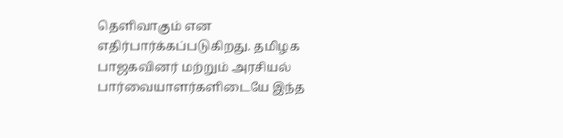தெளிவாகும் என எதிர்பார்க்கப்படுகிறது. தமிழக பாஜகவினர் மற்றும் அரசியல் பார்வையாளர்களிடையே இந்த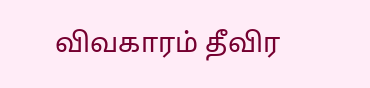விவகாரம் தீவிர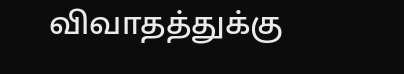விவாதத்துக்கு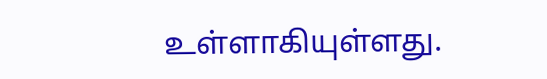உள்ளாகியுள்ளது.